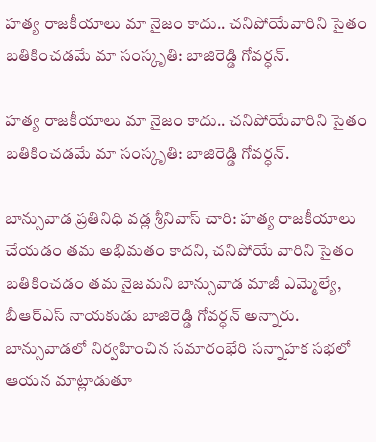హత్య రాజకీయాలు మా నైజం కాదు.. చనిపోయేవారిని సైతం బతికించడమే మా సంస్కృతి: బాజిరెడ్డి గోవర్ధన్.

హత్య రాజకీయాలు మా నైజం కాదు.. చనిపోయేవారిని సైతం బతికించడమే మా సంస్కృతి: బాజిరెడ్డి గోవర్ధన్.

బాన్సువాడ ప్రతినిధి వడ్ల శ్రీనివాస్ చారి: హత్య రాజకీయాలు చేయడం తమ అభిమతం కాదని, చనిపోయే వారిని సైతం బతికించడం తమ నైజమని బాన్సువాడ మాజీ ఎమ్మెల్యే, బీఆర్‌ఎస్‌ నాయకుడు బాజిరెడ్డి గోవర్ధన్ అన్నారు. బాన్సువాడలో నిర్వహించిన సమారంభేరి సన్నాహక సభలో ఆయన మాట్లాడుతూ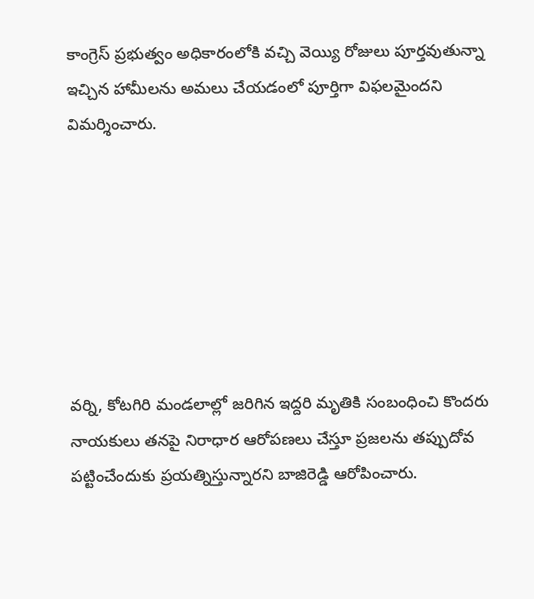కాంగ్రెస్ ప్రభుత్వం అధికారంలోకి వచ్చి వెయ్యి రోజులు పూర్తవుతున్నా ఇచ్చిన హామీలను అమలు చేయడంలో పూర్తిగా విఫలమైందని విమర్శించారు.







వర్ని, కోటగిరి మండలాల్లో జరిగిన ఇద్దరి మృతికి సంబంధించి కొందరు నాయకులు తనపై నిరాధార ఆరోపణలు చేస్తూ ప్రజలను తప్పుదోవ పట్టించేందుకు ప్రయత్నిస్తున్నారని బాజిరెడ్డి ఆరోపించారు.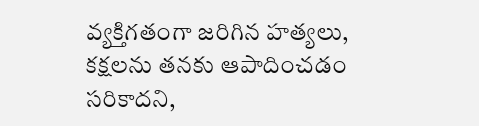వ్యక్తిగతంగా జరిగిన హత్యలు, కక్షలను తనకు ఆపాదించడం సరికాదని,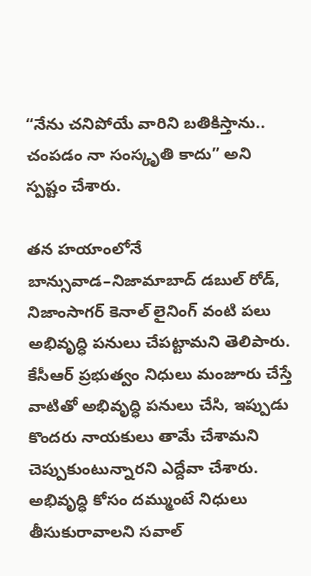“నేను చనిపోయే వారిని బతికిస్తాను.. చంపడం నా సంస్కృతి కాదు” అని స్పష్టం చేశారు.

తన హయాంలోనే బాన్సువాడ–నిజామాబాద్ డబుల్ రోడ్, నిజాంసాగర్ కెనాల్ లైనింగ్ వంటి పలు అభివృద్ధి పనులు చేపట్టామని తెలిపారు. కేసీఆర్ ప్రభుత్వం నిధులు మంజూరు చేస్తే వాటితో అభివృద్ధి పనులు చేసి, ఇప్పుడు కొందరు నాయకులు తామే చేశామని చెప్పుకుంటున్నారని ఎద్దేవా చేశారు. అభివృద్ధి కోసం దమ్ముంటే నిధులు తీసుకురావాలని సవాల్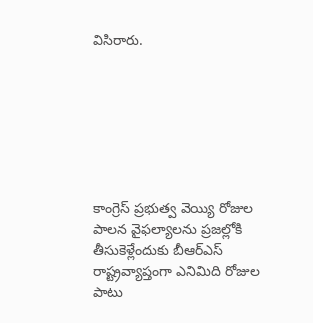విసిరారు.







కాంగ్రెస్ ప్రభుత్వ వెయ్యి రోజుల పాలన వైఫల్యాలను ప్రజల్లోకి తీసుకెళ్లేందుకు బీఆర్‌ఎస్‌ రాష్ట్రవ్యాప్తంగా ఎనిమిది రోజుల పాటు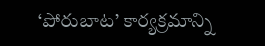‘పోరుబాట’ కార్యక్రమాన్ని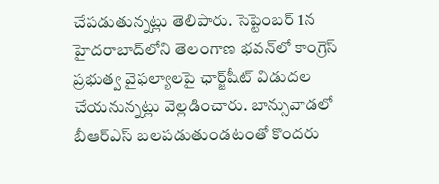చేపడుతున్నట్లు తెలిపారు. సెప్టెంబర్ 1న హైదరాబాద్‌లోని తెలంగాణ భవన్‌లో కాంగ్రెస్ ప్రభుత్వ వైఫల్యాలపై ఛార్జ్‌షీట్‌ విడుదల చేయనున్నట్లు వెల్లడించారు. బాన్సువాడలో బీఆర్‌ఎస్‌ బలపడుతుండటంతో కొందరు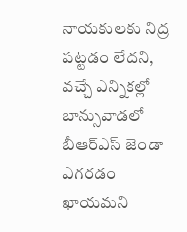నాయకులకు నిద్ర పట్టడం లేదని, వచ్చే ఎన్నికల్లో బాన్సువాడలో బీఆర్‌ఎస్‌ జెండా ఎగరడం ఖాయమని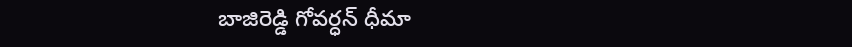బాజిరెడ్డి గోవర్ధన్ ధీమా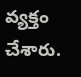వ్యక్తం చేశారు.